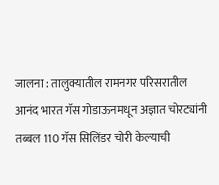जालना : तालुक्यातील रामनगर परिसरातील आनंद भारत गॅस गोडाऊनमधून अज्ञात चोरट्यांनी तब्बल 110 गॅस सिलिंडर चोरी केल्याची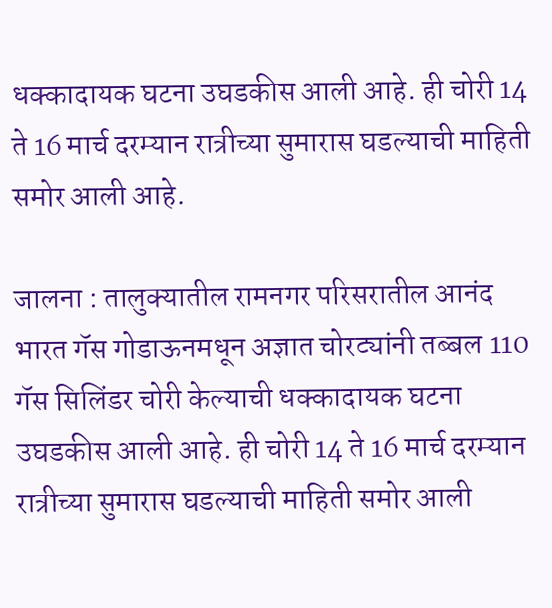धक्कादायक घटना उघडकीस आली आहे. ही चोरी 14 ते 16 मार्च दरम्यान रात्रीच्या सुमारास घडल्याची माहिती समोर आली आहे.

जालना : तालुक्यातील रामनगर परिसरातील आनंद भारत गॅस गोडाऊनमधून अज्ञात चोरट्यांनी तब्बल 110 गॅस सिलिंडर चोरी केल्याची धक्कादायक घटना उघडकीस आली आहे. ही चोरी 14 ते 16 मार्च दरम्यान रात्रीच्या सुमारास घडल्याची माहिती समोर आली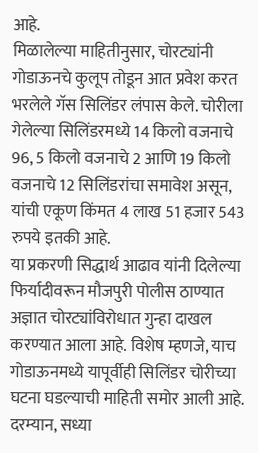आहे.
मिळालेल्या माहितीनुसार, चोरट्यांनी गोडाऊनचे कुलूप तोडून आत प्रवेश करत भरलेले गॅस सिलिंडर लंपास केले. चोरीला गेलेल्या सिलिंडरमध्ये 14 किलो वजनाचे 96, 5 किलो वजनाचे 2 आणि 19 किलो वजनाचे 12 सिलिंडरांचा समावेश असून, यांची एकूण किंमत 4 लाख 51 हजार 543 रुपये इतकी आहे.
या प्रकरणी सिद्धार्थ आढाव यांनी दिलेल्या फिर्यादीवरून मौजपुरी पोलीस ठाण्यात अज्ञात चोरट्यांविरोधात गुन्हा दाखल करण्यात आला आहे. विशेष म्हणजे, याच गोडाऊनमध्ये यापूर्वीही सिलिंडर चोरीच्या घटना घडल्याची माहिती समोर आली आहे.
दरम्यान, सध्या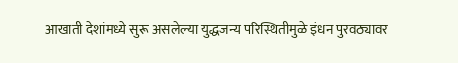आखाती देशांमध्ये सुरू असलेल्या युद्धजन्य परिस्थितीमुळे इंधन पुरवठ्यावर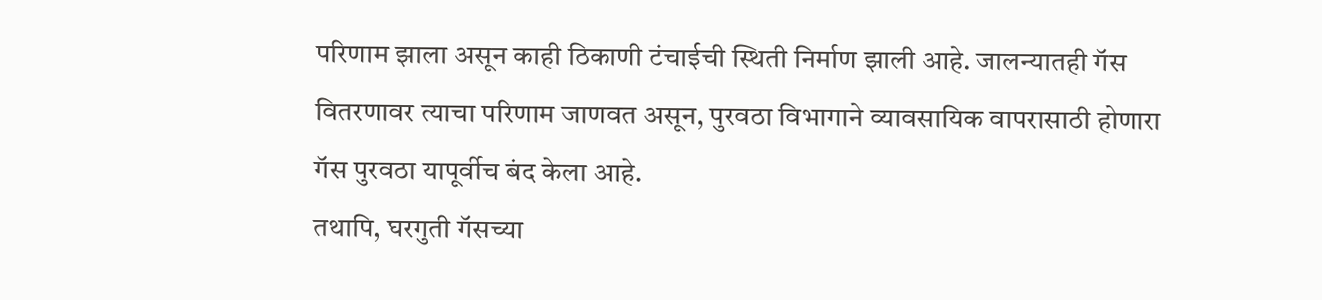परिणाम झाला असून काही ठिकाणी टंचाईची स्थिती निर्माण झाली आहे. जालन्यातही गॅस वितरणावर त्याचा परिणाम जाणवत असून, पुरवठा विभागाने व्यावसायिक वापरासाठी होणारा गॅस पुरवठा यापूर्वीच बंद केला आहे.
तथापि, घरगुती गॅसच्या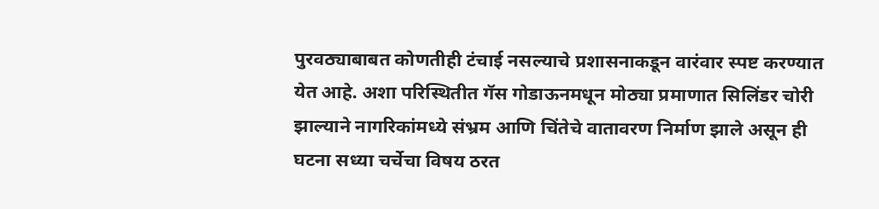पुरवठ्याबाबत कोणतीही टंचाई नसल्याचे प्रशासनाकडून वारंवार स्पष्ट करण्यात येत आहे. अशा परिस्थितीत गॅस गोडाऊनमधून मोठ्या प्रमाणात सिलिंडर चोरी झाल्याने नागरिकांमध्ये संभ्रम आणि चिंतेचे वातावरण निर्माण झाले असून ही घटना सध्या चर्चेचा विषय ठरत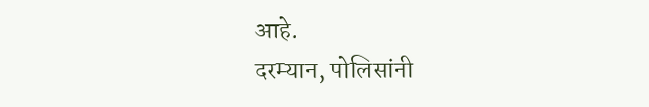आहे.
दरम्यान, पोलिसांनी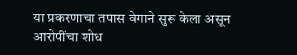या प्रकरणाचा तपास वेगाने सुरू केला असून आरोपींचा शोध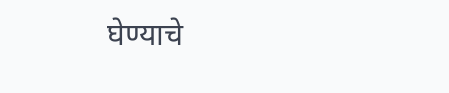घेण्याचे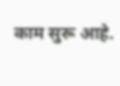काम सुरू आहे.